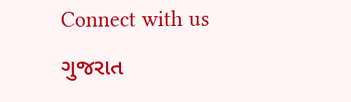Connect with us

ગુજરાત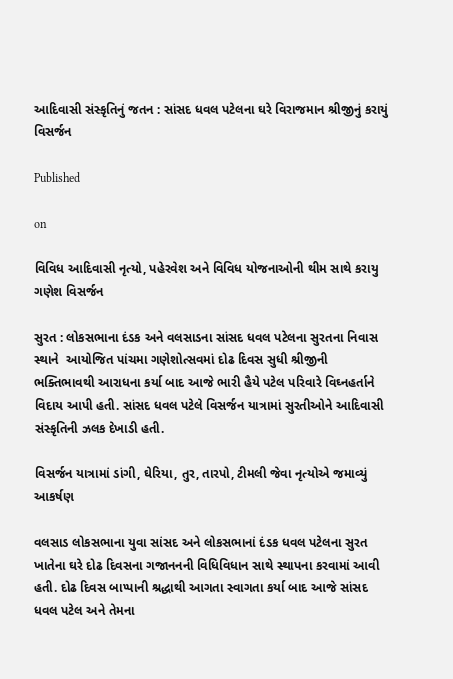આદિવાસી સંસ્કૃતિનું જતન : સાંસદ ધવલ પટેલના ઘરે વિરાજમાન શ્રીજીનું કરાયું વિસર્જન

Published

on

વિવિધ આદિવાસી નૃત્યો, પહેરવેશ અને વિવિધ યોજનાઓની થીમ સાથે કરાયુ ગણેશ વિસર્જન

સુરત : લોકસભાના દંડક અને વલસાડના સાંસદ ધવલ પટેલના સુરતના નિવાસ સ્થાને  આયોજિત પાંચમા ગણેશોત્સવમાં દોઢ દિવસ સુધી શ્રીજીની ભક્તિભાવથી આરાધના કર્યા બાદ આજે ભારી હૈયે પટેલ પરિવારે વિઘ્નહર્તાને વિદાય આપી હતી. સાંસદ ધવલ પટેલે વિસર્જન યાત્રામાં સુરતીઓને આદિવાસી સંસ્કૃતિની ઝલક દેખાડી હતી.

વિસર્જન યાત્રામાં ડાંગી, ઘેરિયા, તુર, તારપો, ટીમલી જેવા નૃત્યોએ જમાવ્યું આકર્ષણ

વલસાડ લોકસભાના યુવા સાંસદ અને લોકસભાનાં દંડક ધવલ પટેલના સુરત ખાતેના ઘરે દોઢ દિવસના ગજાનનની વિધિવિધાન સાથે સ્થાપના કરવામાં આવી હતી. દોઢ દિવસ બાપ્પાની શ્રદ્ધાથી આગતા સ્વાગતા કર્યા બાદ આજે સાંસદ ધવલ પટેલ અને તેમના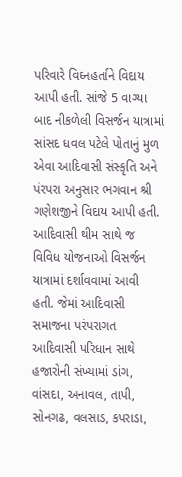પરિવારે વિઘ્નહર્તાને વિદાય આપી હતી. સાંજે 5 વાગ્યા બાદ નીકળેલી વિસર્જન યાત્રામાં સાંસદ ધવલ પટેલે પોતાનું મુળ એવા આદિવાસી સંસ્કૃતિ અને પંરપરા અનુસાર ભગવાન શ્રી ગણેશજીને વિદાય આપી હતી. આદિવાસી થીમ સાથે જ વિવિધ યોજનાઓ વિસર્જન યાત્રામાં દર્શાવવામાં આવી હતી. જેમાં આદિવાસી સમાજના પરંપરાગત આદિવાસી પરિધાન સાથે હજારોની સંખ્યામાં ડાંગ, વાંસદા, અનાવલ, તાપી, સોનગઢ, વલસાડ, કપરાડા,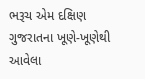ભરૂચ એમ દક્ષિણ ગુજરાતના ખૂણે-ખૂણેથી આવેલા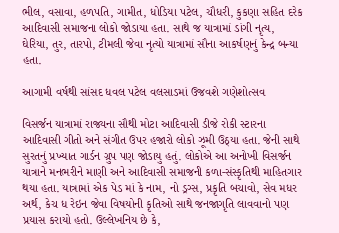ભીલ, વસાવા, હળપતિ, ગામીત, ધોડિયા પટેલ, ચૌધરી, કુકણા સહિત દરેક આદિવાસી સમાજના લોકો જોડાયા હતા. સાથે જ યાત્રામાં ડાંગી નૃત્ય, ઘેરિયા, તુર, તારપો, ટીમલી જેવા નૃત્યો યાત્રામાં સૌના આકર્ષણનું કેન્દ્ર બન્યા હતા.

આગામી વર્ષથી સાંસદ ધવલ પટેલ વલસાડમાં ઉજવશે ગણેશોત્સવ

વિસર્જન યાત્રામાં રાજ્યના સૌથી મોટા આદિવાસી ડીજે રોકી સ્ટારના આદિવાસી ગીતો અને સંગીત ઉપર હજારો લોકો ઝૂમી ઉઠ્યા હતા. જેની સાથે સુરતનું પ્રખ્યાત ગાર્ડન ગ્રુપ પણ જોડાયુ હતું. લોકોએ આ અનોખી વિસર્જન યાત્રાને મનભરીને માણી અને આદિવાસી સમાજની કળા-સંસ્કૃતિથી માહિતગાર થયા હતા. યાત્રામાં એક પેડ માં કે નામ, નો ડ્રગ્સ, પ્રકૃતિ બચાવો, સેવ મધર અર્થ, કેચ ધ રેઇન જેવા વિષયોની કૃતિઓ સાથે જનજાગૃતિ લાવવાનો પણ પ્રયાસ કરાયો હતો. ઉલ્લેખનિય છે કે,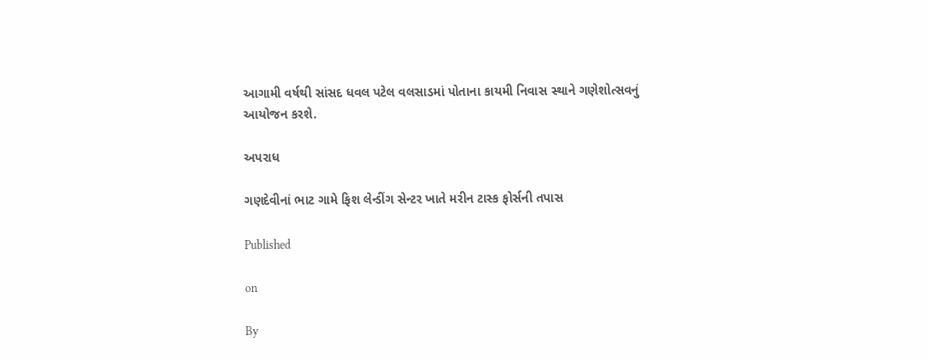આગામી વર્ષથી સાંસદ ધવલ પટેલ વલસાડમાં પોતાના કાયમી નિવાસ સ્થાને ગણેશોત્સવનું આયોજન કરશે.

અપરાધ

ગણદેવીનાં ભાટ ગામે ફિશ લેન્ડીંગ સેન્ટર ખાતે મરીન ટાસ્ક ફોર્સની તપાસ

Published

on

By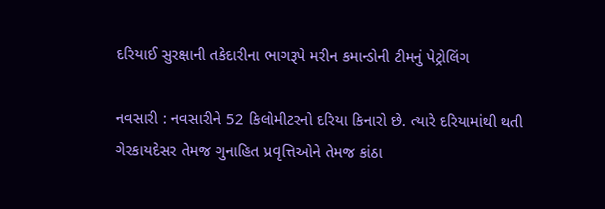દરિયાઈ સુરક્ષાની તકેદારીના ભાગરૂપે મરીન કમાન્ડોની ટીમનું પેટ્રોલિંગ

નવસારી : નવસારીને 52 કિલોમીટરનો દરિયા કિનારો છે. ત્યારે દરિયામાંથી થતી ગેરકાયદેસર તેમજ ગુનાહિત પ્રવૃત્તિઓને તેમજ કાંઠા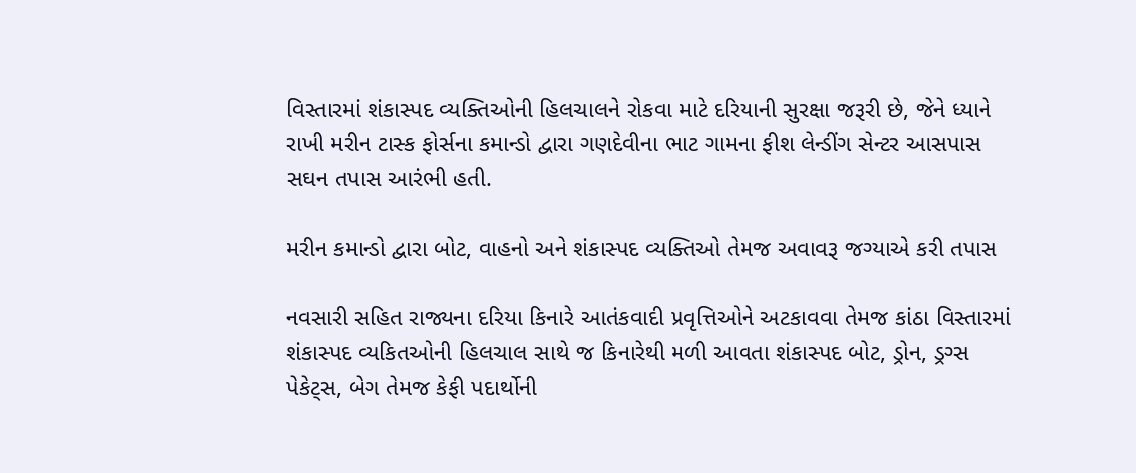વિસ્તારમાં શંકાસ્પદ વ્યક્તિઓની હિલચાલને રોકવા માટે દરિયાની સુરક્ષા જરૂરી છે, જેને ધ્યાને રાખી મરીન ટાસ્ક ફોર્સના કમાન્ડો દ્વારા ગણદેવીના ભાટ ગામના ફીશ લેન્ડીંગ સેન્ટર આસપાસ સઘન તપાસ આરંભી હતી.

મરીન કમાન્ડો દ્વારા બોટ, વાહનો અને શંકાસ્પદ વ્યક્તિઓ તેમજ અવાવરૂ જગ્યાએ કરી તપાસ

નવસારી સહિત રાજ્યના દરિયા કિનારે આતંકવાદી પ્રવૃત્તિઓને અટકાવવા તેમજ કાંઠા વિસ્તારમાં શંકાસ્પદ વ્યકિતઓની હિલચાલ સાથે જ કિનારેથી મળી આવતા શંકાસ્પદ બોટ, ડ્રોન, ડ્રગ્સ પેકેટ્સ, બેગ તેમજ કેફી પદાર્થોની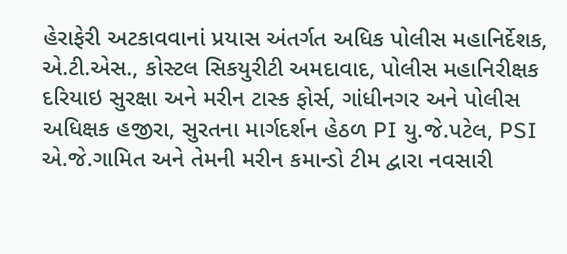હેરાફેરી અટકાવવાનાં પ્રયાસ અંતર્ગત અધિક પોલીસ મહાનિર્દેશક, એ.ટી.એસ., કોસ્ટલ સિકયુરીટી અમદાવાદ, પોલીસ મહાનિરીક્ષક દરિયાઇ સુરક્ષા અને મરીન ટાસ્ક ફોર્સ, ગાંધીનગર અને પોલીસ અધિક્ષક હજીરા, સુરતના માર્ગદર્શન હેઠળ PI યુ.જે.પટેલ, PSI એ.જે.ગામિત અને તેમની મરીન કમાન્ડો ટીમ દ્વારા નવસારી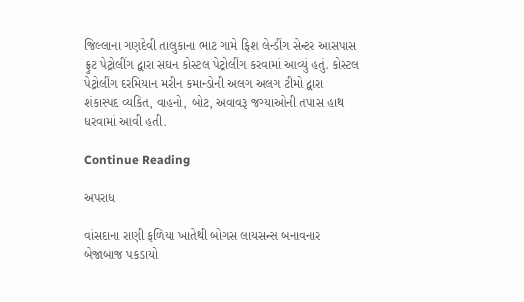જિલ્લાના ગણદેવી તાલુકાના ભાટ ગામે ફિશ લેન્ડીંગ સેન્ટર આસપાસ ફ્રુટ પેટ્રોલીંગ દ્વારા સઘન કોસ્ટલ પેટ્રોલીંગ કરવામાં આવ્યું હતું. કોસ્ટલ પેટ્રોલીંગ દરમિયાન મરીન કમાન્ડોની અલગ અલગ ટીમો દ્વારા શંકાસ્પદ વ્યકિત, વાહનો, બોટ, અવાવરૂ જગ્યાઓની તપાસ હાથ ધરવામાં આવી હતી.

Continue Reading

અપરાધ

વાંસદાના રાણી ફળિયા ખાતેથી બોગસ લાયસન્સ બનાવનાર બેજાબાજ પકડાયો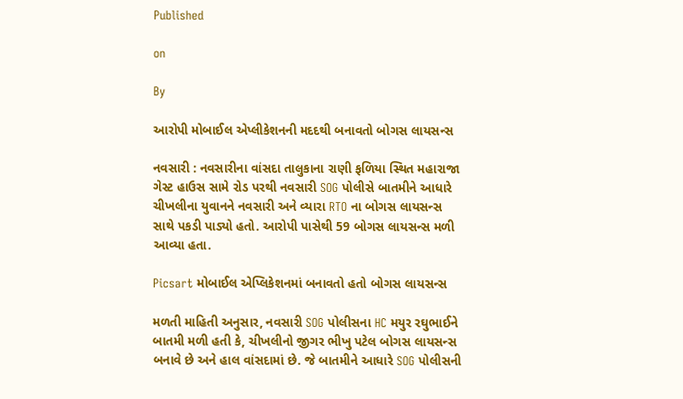Published

on

By

આરોપી મોબાઈલ એપ્લીકેશનની મદદથી બનાવતો બોગસ લાયસન્સ

નવસારી : નવસારીના વાંસદા તાલુકાના રાણી ફળિયા સ્થિત મહારાજા ગેસ્ટ હાઉસ સામે રોડ પરથી નવસારી SOG પોલીસે બાતમીને આધારે ચીખલીના યુવાનને નવસારી અને વ્યારા RTO ના બોગસ લાયસન્સ સાથે પકડી પાડ્યો હતો. આરોપી પાસેથી 59 બોગસ લાયસન્સ મળી આવ્યા હતા.

Picsart મોબાઈલ એપ્લિકેશનમાં બનાવતો હતો બોગસ લાયસન્સ

મળતી માહિતી અનુસાર, નવસારી SOG પોલીસના HC મયુર રઘુભાઈને બાતમી મળી હતી કે, ચીખલીનો જીગર ભીખુ પટેલ બોગસ લાયસન્સ બનાવે છે અને હાલ વાંસદામાં છે. જે બાતમીને આધારે SOG પોલીસની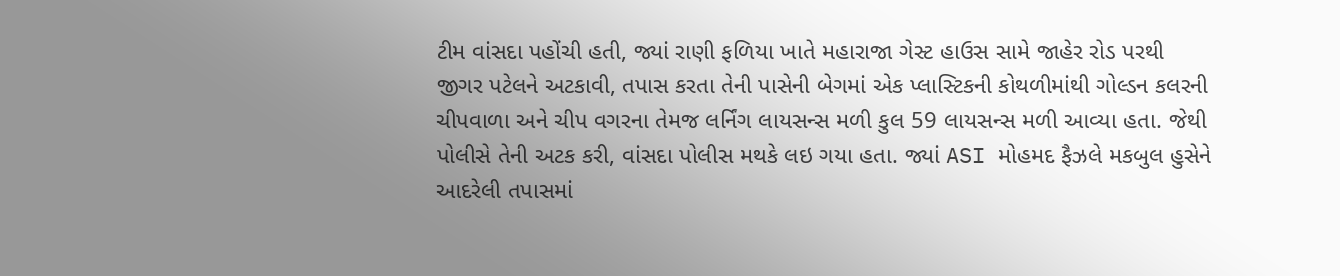ટીમ વાંસદા પહોંચી હતી, જ્યાં રાણી ફળિયા ખાતે મહારાજા ગેસ્ટ હાઉસ સામે જાહેર રોડ પરથી જીગર પટેલને અટકાવી, તપાસ કરતા તેની પાસેની બેગમાં એક પ્લાસ્ટિકની કોથળીમાંથી ગોલ્ડન કલરની ચીપવાળા અને ચીપ વગરના તેમજ લર્નિંગ લાયસન્સ મળી કુલ 59 લાયસન્સ મળી આવ્યા હતા. જેથી પોલીસે તેની અટક કરી, વાંસદા પોલીસ મથકે લઇ ગયા હતા. જ્યાં ASI મોહમદ ફૈઝલે મકબુલ હુસેને આદરેલી તપાસમાં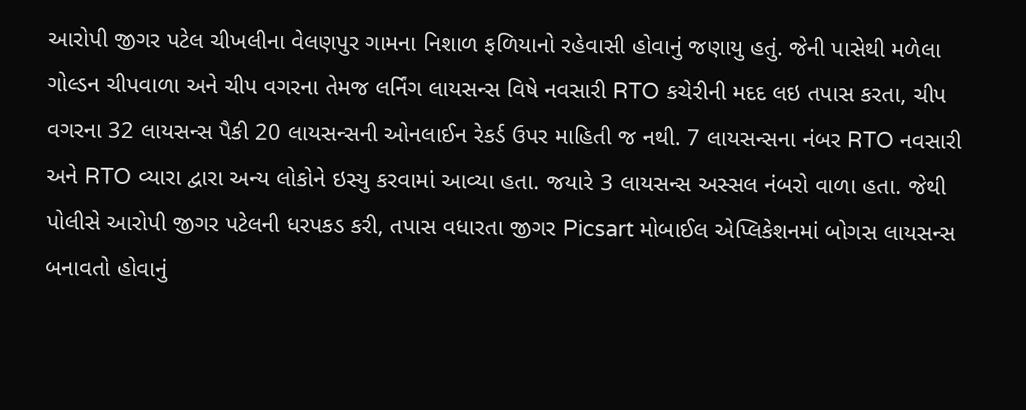આરોપી જીગર પટેલ ચીખલીના વેલણપુર ગામના નિશાળ ફળિયાનો રહેવાસી હોવાનું જણાયુ હતું. જેની પાસેથી મળેલા ગોલ્ડન ચીપવાળા અને ચીપ વગરના તેમજ લર્નિંગ લાયસન્સ વિષે નવસારી RTO કચેરીની મદદ લઇ તપાસ કરતા, ચીપ વગરના 32 લાયસન્સ પૈકી 20 લાયસન્સની ઓનલાઈન રેકર્ડ ઉપર માહિતી જ નથી. 7 લાયસન્સના નંબર RTO નવસારી અને RTO વ્યારા દ્વારા અન્ય લોકોને ઇસ્યુ કરવામાં આવ્યા હતા. જયારે 3 લાયસન્સ અસ્સલ નંબરો વાળા હતા. જેથી પોલીસે આરોપી જીગર પટેલની ધરપકડ કરી, તપાસ વધારતા જીગર Picsart મોબાઈલ એપ્લિકેશનમાં બોગસ લાયસન્સ બનાવતો હોવાનું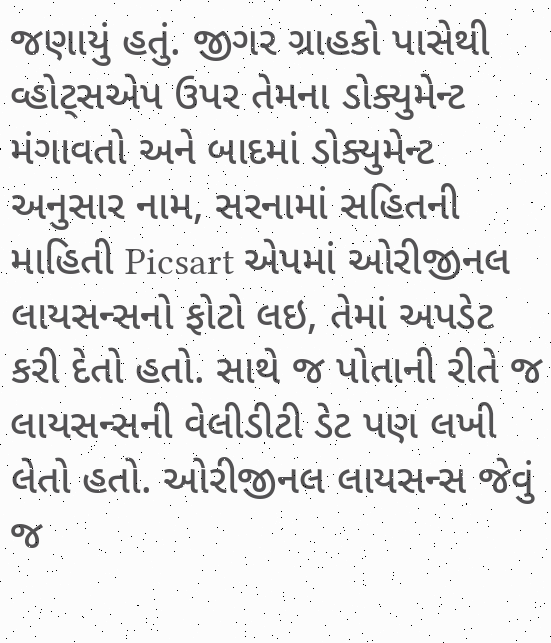જણાયું હતું. જીગર ગ્રાહકો પાસેથી વ્હોટ્સએપ ઉપર તેમના ડોક્યુમેન્ટ મંગાવતો અને બાદમાં ડોક્યુમેન્ટ અનુસાર નામ, સરનામાં સહિતની માહિતી Picsart એપમાં ઓરીજીનલ લાયસન્સનો ફોટો લઇ, તેમાં અપડેટ કરી દેતો હતો. સાથે જ પોતાની રીતે જ લાયસન્સની વેલીડીટી ડેટ પણ લખી લેતો હતો. ઓરીજીનલ લાયસન્સ જેવું જ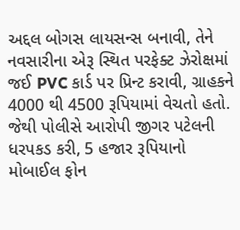અદ્દલ બોગસ લાયસન્સ બનાવી, તેને નવસારીના એરૂ સ્થિત પરફેક્ટ ઝેરોક્ષમાં જઈ PVC કાર્ડ પર પ્રિન્ટ કરાવી, ગ્રાહકને 4000 થી 4500 રૂપિયામાં વેચતો હતો. જેથી પોલીસે આરોપી જીગર પટેલની ધરપકડ કરી, 5 હજાર રૂપિયાનો મોબાઈલ ફોન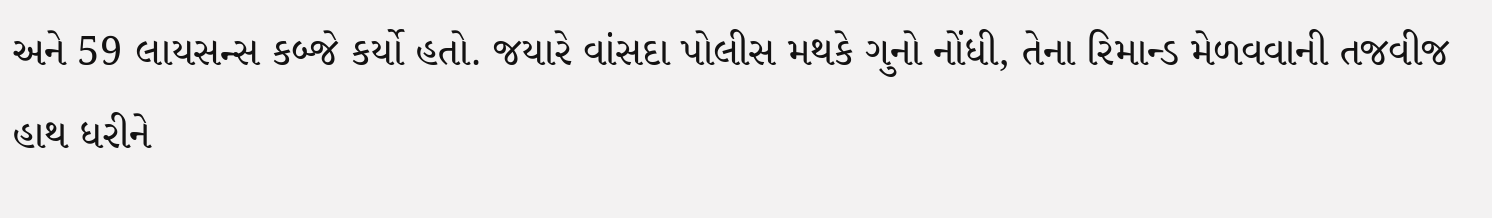અને 59 લાયસન્સ કબ્જે કર્યો હતો. જયારે વાંસદા પોલીસ મથકે ગુનો નોંધી, તેના રિમાન્ડ મેળવવાની તજવીજ હાથ ધરીને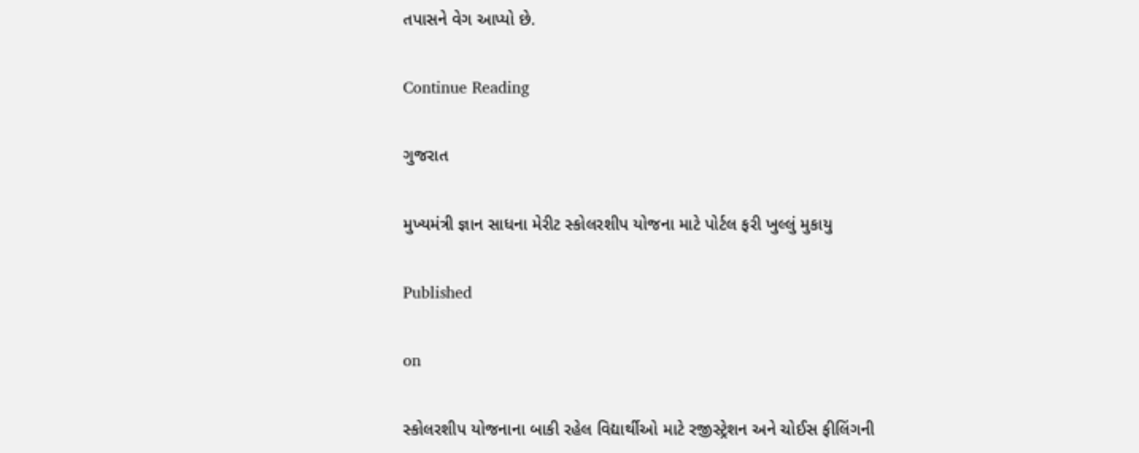તપાસને વેગ આપ્યો છે.

Continue Reading

ગુજરાત

મુખ્યમંત્રી જ્ઞાન સાધના મેરીટ સ્કોલરશીપ યોજના માટે પોર્ટલ ફરી ખુલ્લું મુકાયુ

Published

on

સ્કોલરશીપ યોજનાના બાકી રહેલ વિદ્યાર્થીઓ માટે રજીસ્ટ્રેશન અને ચોઈસ ફીલિંગની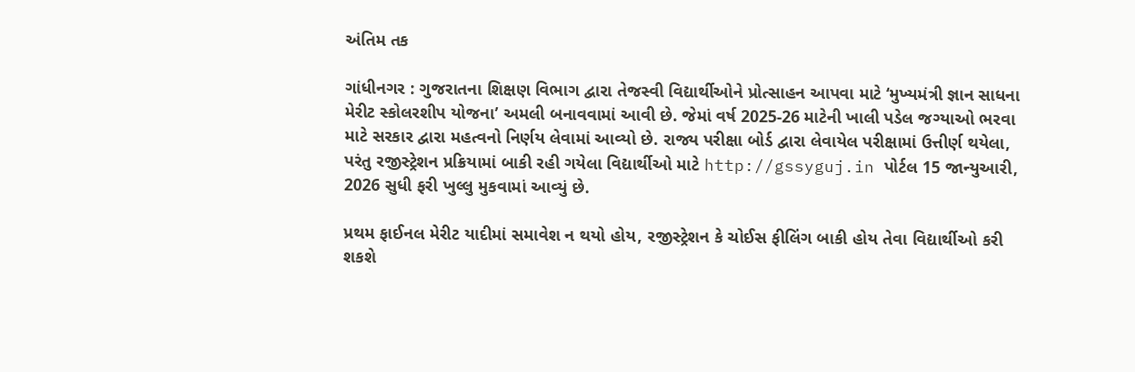અંતિમ તક

ગાંધીનગર : ગુજરાતના શિક્ષણ વિભાગ દ્વારા તેજસ્વી વિદ્યાર્થીઓને પ્રોત્સાહન આપવા માટે ‘મુખ્યમંત્રી જ્ઞાન સાધના મેરીટ સ્કોલરશીપ યોજના’ અમલી બનાવવામાં આવી છે. જેમાં વર્ષ 2025-26 માટેની ખાલી પડેલ જગ્યાઓ ભરવા માટે સરકાર દ્વારા મહત્વનો નિર્ણય લેવામાં આવ્યો છે. રાજ્ય પરીક્ષા બોર્ડ દ્વારા લેવાયેલ પરીક્ષામાં ઉત્તીર્ણ થયેલા, પરંતુ રજીસ્ટ્રેશન પ્રક્રિયામાં બાકી રહી ગયેલા વિદ્યાર્થીઓ માટે http://gssyguj.in પોર્ટલ 15 જાન્યુઆરી, 2026 સુધી ફરી ખુલ્લુ મુકવામાં આવ્યું છે.

પ્રથમ ફાઈનલ મેરીટ યાદીમાં સમાવેશ ન થયો હોય, રજીસ્ટ્રેશન કે ચોઈસ ફીલિંગ બાકી હોય તેવા વિદ્યાર્થીઓ કરી શકશે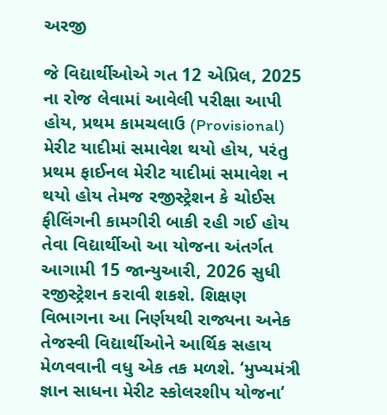અરજી

જે વિદ્યાર્થીઓએ ગત 12 એપ્રિલ, 2025 ના રોજ લેવામાં આવેલી પરીક્ષા આપી હોય, પ્રથમ કામચલાઉ (Provisional) મેરીટ યાદીમાં સમાવેશ થયો હોય, પરંતુ પ્રથમ ફાઈનલ મેરીટ યાદીમાં સમાવેશ ન થયો હોય તેમજ રજીસ્ટ્રેશન કે ચોઈસ ફીલિંગની કામગીરી બાકી રહી ગઈ હોય તેવા વિદ્યાર્થીઓ આ યોજના અંતર્ગત આગામી 15 જાન્યુઆરી, 2026 સુધી રજીસ્ટ્રેશન કરાવી શકશે. શિક્ષણ વિભાગના આ નિર્ણયથી રાજ્યના અનેક તેજસ્વી વિદ્યાર્થીઓને આર્થિક સહાય મેળવવાની વધુ એક તક મળશે. ‘મુખ્યમંત્રી જ્ઞાન સાધના મેરીટ સ્કોલરશીપ યોજના’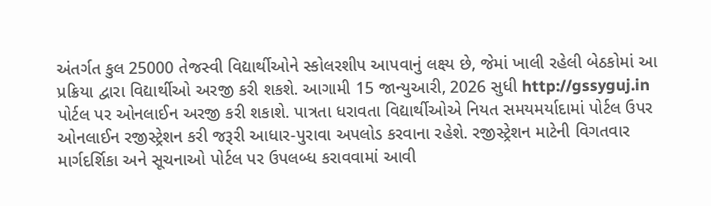અંતર્ગત કુલ 25000 તેજસ્વી વિદ્યાર્થીઓને સ્કોલરશીપ આપવાનું લક્ષ્ય છે, જેમાં ખાલી રહેલી બેઠકોમાં આ પ્રક્રિયા દ્વારા વિદ્યાર્થીઓ અરજી કરી શકશે. આગામી 15 જાન્યુઆરી, 2026 સુધી http://gssyguj.in પોર્ટલ પર ઓનલાઈન અરજી કરી શકાશે. પાત્રતા ધરાવતા વિદ્યાર્થીઓએ નિયત સમયમર્યાદામાં પોર્ટલ ઉપર  ઓનલાઈન રજીસ્ટ્રેશન કરી જરૂરી આધાર-પુરાવા અપલોડ કરવાના રહેશે. રજીસ્ટ્રેશન માટેની વિગતવાર માર્ગદર્શિકા અને સૂચનાઓ પોર્ટલ પર ઉપલબ્ધ કરાવવામાં આવી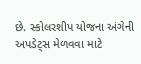છે. સ્કોલરશીપ યોજના અંગેની અપડેટ્સ મેળવવા માટે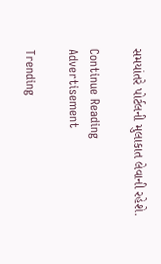સમયાંતરે પોર્ટલની મુલાકાત લેવાની રહેશે.

Continue Reading
Advertisement

Trending